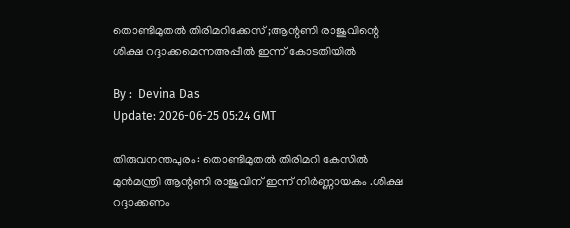തൊണ്ടിമുതൽ തിരിമറിക്കേസ് ;ആന്റണി രാജുവിന്റെ ശിക്ഷ റദ്ദാക്കമെന്നഅപ്പീല്‍ ഇന്ന് കോടതിയിൽ

By :  Devina Das
Update: 2026-06-25 05:24 GMT

തിരുവനന്തപുരം: തൊണ്ടിമുതൽ തിരിമറി കേസിൽ മുൻമന്ത്രി ആന്റണി രാജുവിന് ഇന്ന് നിർണ്ണായകം .ശിക്ഷ റദ്ദാക്കണം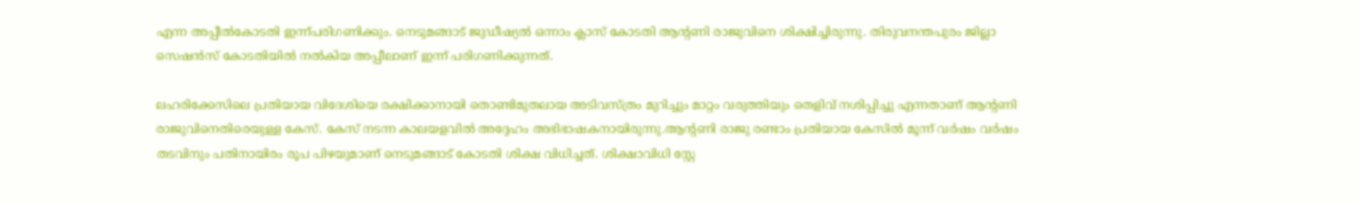എന്ന അപ്പീൽകോടതി ഇന്ന്പരിഗണിക്കും. നെടുമങ്ങാട് ജുഡീഷ്യൽ ഒന്നാം ക്ലാസ് കോടതി ആന്റണി രാജുവിനെ ശിക്ഷിച്ചിരുന്നു. തിരുവനന്തപുരം ജില്ലാ സെഷൻസ് കോടതിയിൽ നൽകിയ അപ്പീലാണ് ഇന്ന് പരിഗണിക്കുന്നത്.

ലഹരിക്കേസിലെ പ്രതിയായ വിദേശിയെ രക്ഷിക്കാനായി തൊണ്ടിമുതലായ അടിവസ്ത്രം മുറിച്ചും മാറ്റം വരുത്തിയും തെളിവ് നശിപ്പിച്ചു എന്നതാണ് ആന്റണി രാജുവിനെതിരെയുള്ള കേസ്. കേസ് നടന്ന കാലയളവിൽ അദ്ദേഹം അഭിഭാഷകനായിരുന്നു.ആന്റണി രാജു രണ്ടാം പ്രതിയായ കേസിൽ മൂന്ന് വർഷം വർഷം തടവിനും പതിനായിരം രൂപ പിഴയുമാണ് നെടുമങ്ങാട് കോടതി ശിക്ഷ വിധിച്ചത്. ശിക്ഷാവിധി സ്റ്റേ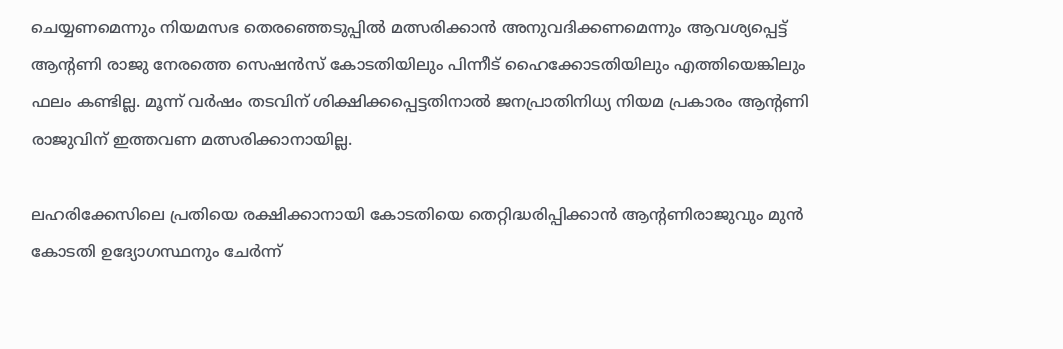ചെയ്യണമെന്നും നിയമസഭ തെരഞ്ഞെടുപ്പിൽ മത്സരിക്കാൻ അനുവദിക്കണമെന്നും ആവശ്യപ്പെട്ട് ആന്റണി രാജു നേരത്തെ സെഷൻസ് കോടതിയിലും പിന്നീട് ഹൈക്കോടതിയിലും എത്തിയെങ്കിലും ഫലം കണ്ടില്ല. മൂന്ന് വർഷം തടവിന് ശിക്ഷിക്കപ്പെട്ടതിനാൽ ജനപ്രാതിനിധ്യ നിയമ പ്രകാരം ആന്റണി രാജുവിന് ഇത്തവണ മത്സരിക്കാനായില്ല.

ലഹരിക്കേസിലെ പ്രതിയെ രക്ഷിക്കാനായി കോടതിയെ തെറ്റിദ്ധരിപ്പിക്കാൻ ആന്റണിരാജുവും മുൻ കോടതി ഉദ്യോഗസ്ഥനും ചേർന്ന്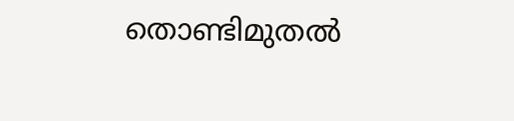തൊണ്ടിമുതൽ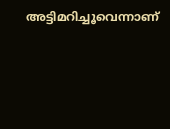അട്ടിമറിച്ചൂവെന്നാണ്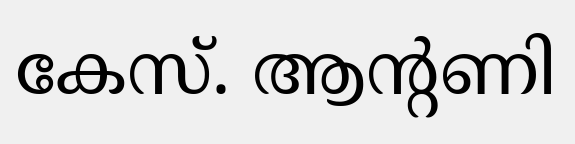കേസ്. ആന്റണി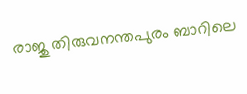രാജു തിരുവനന്തപുരം ബാറിലെ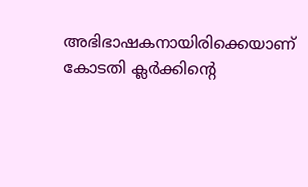അഭിഭാഷകനായിരിക്കെയാണ് കോടതി ക്ലർക്കിന്റെ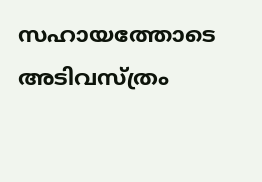സഹായത്തോടെ അടിവസ്ത്രം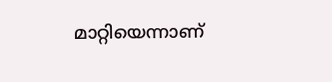മാറ്റിയെന്നാണ്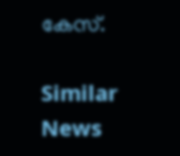കേസ്.

Similar News